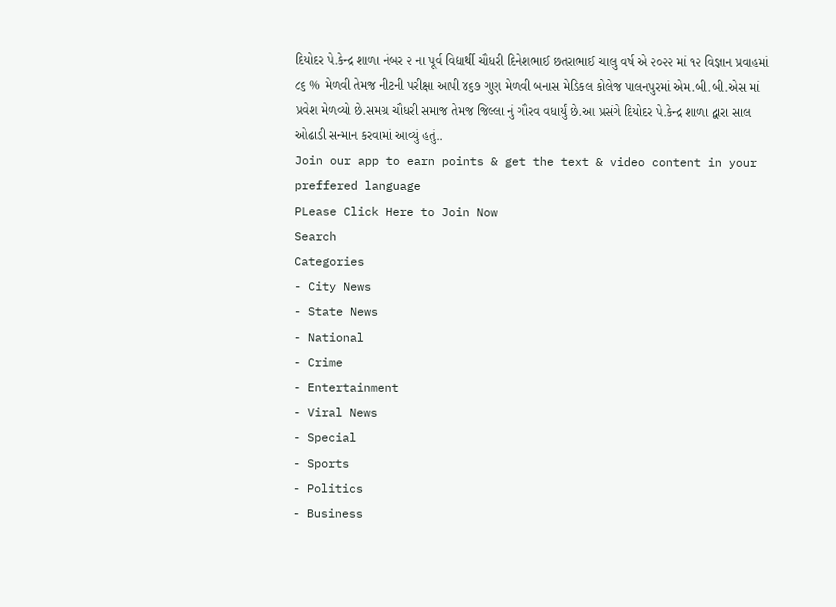દિયોદર પે.કેન્દ્ર શાળા નંબર ૨ ના પૂર્વ વિદ્યાર્થી ચૌધરી દિનેશભાઈ છતરાભાઈ ચાલુ વર્ષ એ ૨૦૨૨ માં ૧૨ વિજ્ઞાન પ્રવાહમાં ૮૬ % મેળવી તેમજ નીટની પરીક્ષા આપી ૪૬૭ ગુણ મેળવી બનાસ મેડિકલ કોલેજ પાલનપુરમાં એમ.બી.બી.એસ માં પ્રવેશ મેળવ્યો છે.સમગ્ર ચૌધરી સમાજ તેમજ જિલ્લા નું ગૌરવ વધાર્યું છે.આ પ્રસંગે દિયોદર પે.કેન્દ્ર શાળા દ્વારા સાલ ઓઢાડી સન્માન કરવામાં આવ્યું હતું..
Join our app to earn points & get the text & video content in your preffered language
PLease Click Here to Join Now
Search
Categories
- City News
- State News
- National
- Crime
- Entertainment
- Viral News
- Special
- Sports
- Politics
- Business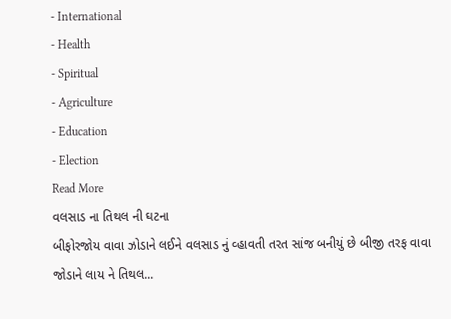- International
- Health
- Spiritual
- Agriculture
- Education
- Election
Read More
વલસાડ ના તિથલ ની ઘટના
બીફોરજોય વાવા ઝોડાને લઈને વલસાડ નું વ્હાવતી તરત સાંજ બનીયું છે બીજી તરફ વાવા જોડાને લાય ને તિથલ...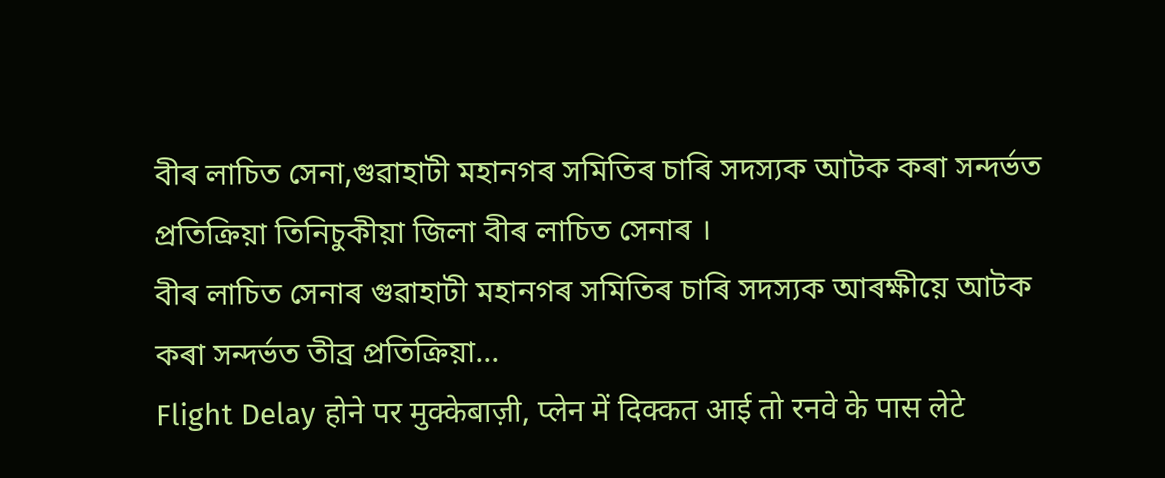বীৰ লাচিত সেনা,গুৱাহাটী মহানগৰ সমিতিৰ চাৰি সদস্যক আটক কৰা সন্দৰ্ভত প্ৰতিক্ৰিয়া তিনিচুকীয়া জিলা বীৰ লাচিত সেনাৰ ।
বীৰ লাচিত সেনাৰ গুৱাহাটী মহানগৰ সমিতিৰ চাৰি সদস্যক আৰক্ষীয়ে আটক কৰা সন্দৰ্ভত তীব্ৰ প্ৰতিক্ৰিয়া...
Flight Delay होने पर मुक्केबाज़ी, प्लेन में दिक्कत आई तो रनवे के पास लेटे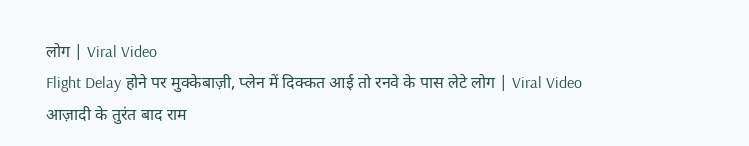लोग | Viral Video
Flight Delay होने पर मुक्केबाज़ी, प्लेन में दिक्कत आई तो रनवे के पास लेटे लोग | Viral Video
आज़ादी के तुरंत बाद राम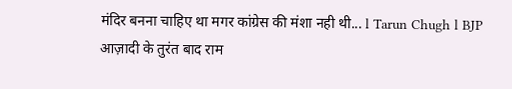मंदिर बनना चाहिए था मगर कांग्रेस की मंशा नही थी... l Tarun Chugh l BJP
आज़ादी के तुरंत बाद राम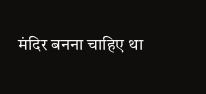मंदिर बनना चाहिए था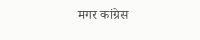मगर कांग्रेस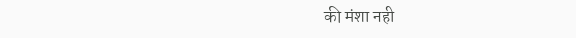की मंशा नही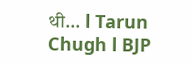थी... l Tarun Chugh l BJP